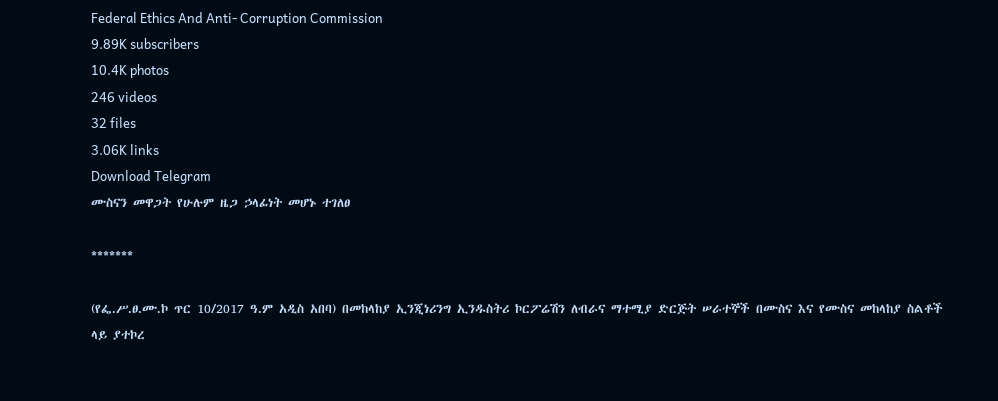Federal Ethics And Anti- Corruption Commission
9.89K subscribers
10.4K photos
246 videos
32 files
3.06K links
Download Telegram
ሙስናን መዋጋት የሁሉም ዜጋ ኃላፊነት መሆኑ ተገለፀ

*******

(የፌ.ሥ.ፀ.ሙ.ኮ ጥር 10/2017 ዓ.ም አዲስ አበባ) በመከላከያ ኢንጂነሪንግ ኢንዱስትሪ ኮርፖሬሽን ለብራና ማተሚያ ድርጅት ሠራተኞች በሙስና እና የሙስና መከላከያ ስልቶች ላይ ያተኮረ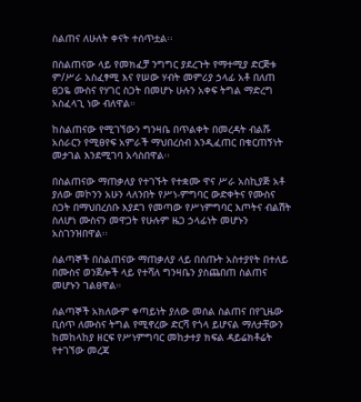ስልጠና ለሁለት ቀናት ተሰጥቷል፡፡

በስልጠናው ላይ የመክፈቻ ንግግር ያደረጉት የማተሚያ ድርጅቱ ም/ሥራ አስፈፃሚ እና የሠው ሃብት መምሪያ ኃላፊ አቶ በለጠ ፀጋዬ ሙስና የሃገር ስጋት በመሆኑ ሁሉን አቀፍ ትግል ማድረግ አስፈላጊ ነው ብለዋል።

ከስልጠናው የሚገኘውን ግንዛቤ በጥልቀት በመረዳት ብልሹ አሰራርን የሚፀየፍ አምራች ማህበረሰብ እንዲፈጠር በቁርጠኝነት መታገል እንደሚገባ አሳስበዋል፡፡

በስልጠናው ማጠቃለያ የተገኙት የተቋሙ ዋና ሥራ አስኪያጅ አቶ ያለው መኮንን አሁን ላለንበት የሥነ-ምግባር ውድቀትና የሙስና ስጋት በማህበረሰቡ እያደገ የመጣው የሥነምግባር እጦትና ብልሽት ስለሆነ ሙስናን መዋጋት የሁሉም ዜጋ ኃላፊነት መሆኑን አስገንዝበዋል፡፡

ሰልጣኞች በስልጠናው ማጠቃለያ ላይ በሰጡት አስተያየት በተለይ በሙስና ወንጀሎች ላይ የተሻለ ግንዛቤን ያስጨበጠ ስልጠና መሆኑን ገልፀዋል።

ሰልጣኞች አክለውም ቀጣይነት ያለው መሰል ስልጠና በየጊዜው ቢሰጥ ለሙስና ትግል የሚኖረው ድርሻ የጎላ ይሆናል ማለታቸውን ከመከላከያ ዘርፍ የሥነምግባር መከታተያ ክፍል ዳይሬክቶሬት የተገኘው መረጃ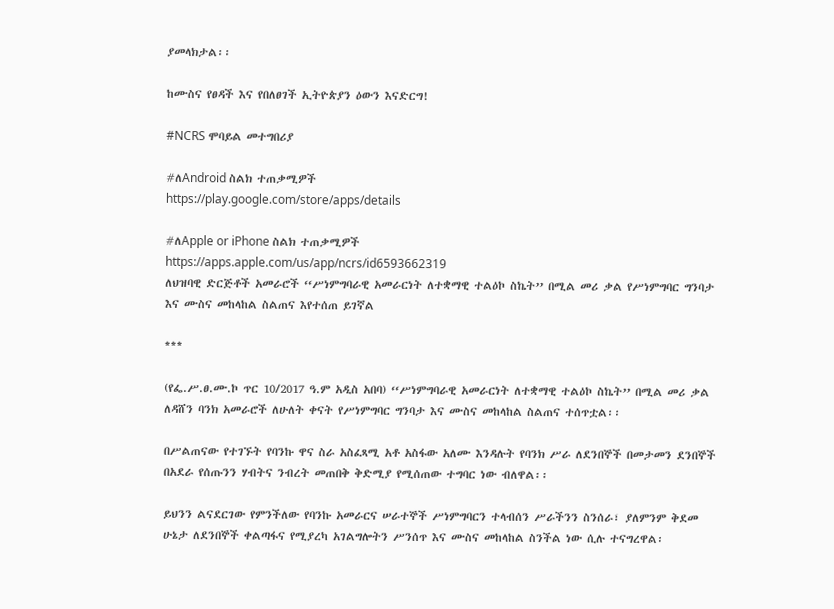ያመላክታል፡፡

ከሙስና የፀዳች እና የበለፀገች ኢትዮጵያን ዕውን እናድርግ!

#NCRS ሞባይል መተግበሪያ

#ለAndroid ስልክ ተጠቃሚዎች
https://play.google.com/store/apps/details

#ለApple or iPhone ስልክ ተጠቃሚዎች
https://apps.apple.com/us/app/ncrs/id6593662319
ለህዝባዊ ድርጅቶች አመራሮች ‘‘ሥነምግባራዊ አመራርነት ለተቋማዊ ተልዕኮ ስኬት’’ በሚል መሪ ቃል የሥነምግባር ግንባታ እና ሙስና መከላከል ስልጠና እየተሰጠ ይገኛል

***

(የፌ.ሥ.ፀ.ሙ.ኮ ጥር 10/2017 ዓ.ም አዲስ አበባ) ‘‘ሥነምግባራዊ አመራርነት ለተቋማዊ ተልዕኮ ስኬት’’ በሚል መሪ ቃል ለዳሸን ባንክ አመራሮች ለሁለት ቀናት የሥነምግባር ግንባታ እና ሙስና መከላከል ስልጠና ተሰጥቷል፡፡

በሥልጠናው የተገኙት የባንኩ ዋና ስራ አስፈጻሚ አቶ አስፋው አለሙ እንዳሉት የባንክ ሥራ ለደንበኞች በመታመን ደንበኞች በአደራ የሰጡንን ሃብትና ንብረት መጠበቅ ቅድሚያ የሚሰጠው ተግባር ነው ብለዋል፡፡

ይህንን ልናደርገው የምንችለው የባንኩ አመራርና ሠራተኞች ሥነምግባርን ተላብሰን ሥራችንን ስንሰራ፣ ያለምንም ቅደመ ሁኔታ ለደንበኞች ቀልጣፋና የሚያረካ አገልግሎትን ሥንሰጥ እና ሙስና መከላከል ስንችል ነው ሲሉ ተናግረዋል፡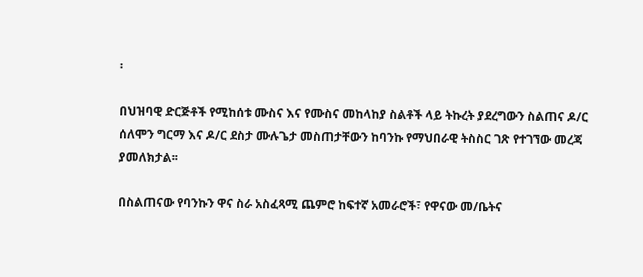፡

በህዝባዊ ድርጅቶች የሚከሰቱ ሙስና እና የሙስና መከላከያ ስልቶች ላይ ትኩረት ያደረግውን ስልጠና ዶ/ር ሰለሞን ግርማ እና ዶ/ር ደስታ ሙሉጌታ መስጠታቸውን ከባንኩ የማህበራዊ ትስስር ገጽ የተገኘው መረጃ ያመለክታል፡፡

በስልጠናው የባንኩን ዋና ስራ አስፈጻሚ ጨምሮ ከፍተኛ አመራሮች፣ የዋናው መ/ቤትና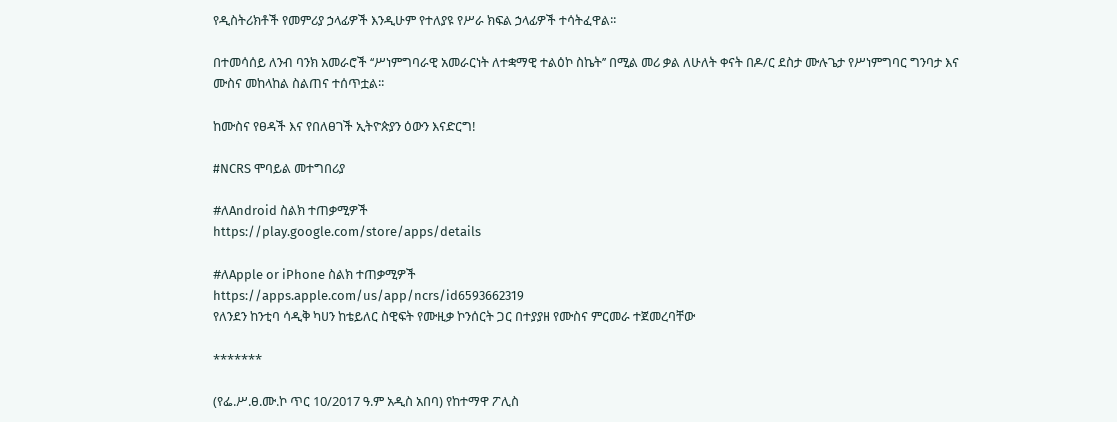የዲስትሪክቶች የመምሪያ ኃላፊዎች እንዲሁም የተለያዩ የሥራ ክፍል ኃላፊዎች ተሳትፈዋል፡፡

በተመሳሰይ ለንብ ባንክ አመራሮች ‘‘ሥነምግባራዊ አመራርነት ለተቋማዊ ተልዕኮ ስኬት’’ በሚል መሪ ቃል ለሁለት ቀናት በዶ/ር ደስታ ሙሉጌታ የሥነምግባር ግንባታ እና ሙስና መከላከል ስልጠና ተሰጥቷል፡፡

ከሙስና የፀዳች እና የበለፀገች ኢትዮጵያን ዕውን እናድርግ!

#NCRS ሞባይል መተግበሪያ

#ለAndroid ስልክ ተጠቃሚዎች
https://play.google.com/store/apps/details

#ለApple or iPhone ስልክ ተጠቃሚዎች
https://apps.apple.com/us/app/ncrs/id6593662319
የለንደን ከንቲባ ሳዲቅ ካሀን ከቴይለር ስዊፍት የሙዚቃ ኮንሰርት ጋር በተያያዘ የሙስና ምርመራ ተጀመረባቸው

*******

(የፌ.ሥ.ፀ.ሙ.ኮ ጥር 10/2017 ዓ.ም አዲስ አበባ) የከተማዋ ፖሊስ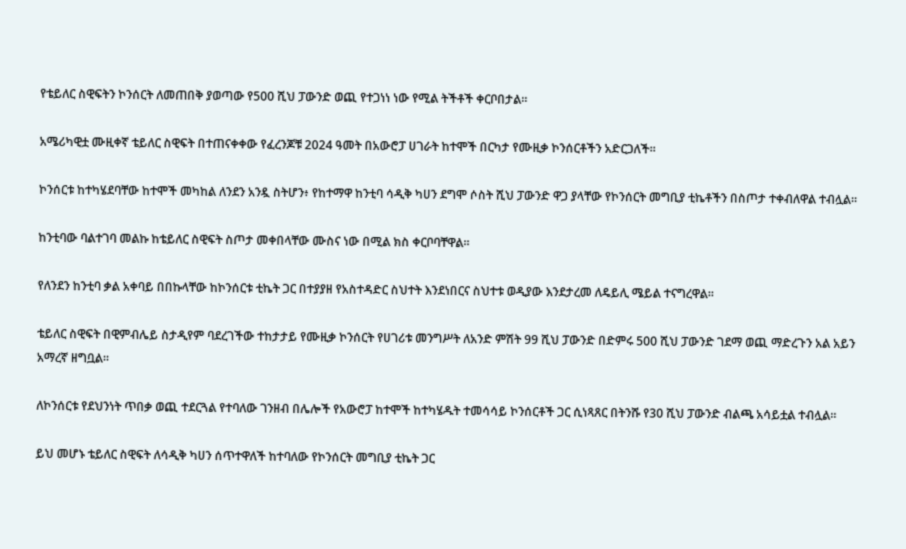የቴይለር ስዊፍትን ኮንሰርት ለመጠበቅ ያወጣው የ500 ሺህ ፓውንድ ወጪ የተጋነነ ነው የሚል ትችቶች ቀርቦበታል።

አሜሪካዊቷ ሙዚቀኛ ቴይለር ስዊፍት በተጠናቀቀው የፈረንጆቹ 2024 ዓመት በአውሮፓ ሀገራት ከተሞች በርካታ የሙዚቃ ኮንሰርቶችን አድርጋለች።

ኮንሰርቱ ከተካሄደባቸው ከተሞች መካከል ለንደን አንዷ ስትሆን፥ የከተማዋ ከንቲባ ሳዲቅ ካሀን ደግሞ ሶስት ሺህ ፓውንድ ዋጋ ያላቸው የኮንሰርት መግቢያ ቲኬቶችን በስጦታ ተቀብለዋል ተብሏል።

ከንቲባው ባልተገባ መልኩ ከቴይለር ስዊፍት ስጦታ መቀበላቸው ሙስና ነው በሚል ክስ ቀርቦባቸዋል።

የለንደን ከንቲባ ቃል አቀባይ በበኩላቸው ከኮንሰርቱ ቲኬት ጋር በተያያዘ የአስተዳድር ስህተት እንደነበርና ስህተቱ ወዲያው እንደታረመ ለዴይሊ ሜይል ተናግረዋል።

ቴይለር ስዊፍት በዊምብሌይ ስታዲየም ባደረገችው ተከታታይ የሙዚቃ ኮንሰርት የሀገሪቱ መንግሥት ለአንድ ምሽት 99 ሺህ ፓውንድ በድምሩ 500 ሺህ ፓውንድ ገደማ ወጪ ማድረጉን አል አይን አማረኛ ዘግቧል።

ለኮንሰርቱ የደህንነት ጥበቃ ወጪ ተደርጓል የተባለው ገንዘብ በሌሎች የአውሮፓ ከተሞች ከተካሄዱት ተመሳሳይ ኮንሰርቶች ጋር ሲነጻጸር በትንሹ የ30 ሺህ ፓውንድ ብልጫ አሳይቷል ተብሏል።

ይህ መሆኑ ቴይለር ስዊፍት ለሳዲቅ ካሀን ሰጥተዋለች ከተባለው የኮንሰርት መግቢያ ቲኬት ጋር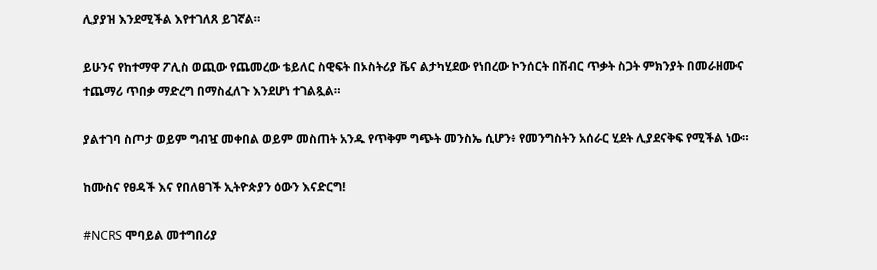ሊያያዝ እንደሚችል እየተገለጸ ይገኛል።

ይሁንና የከተማዋ ፖሊስ ወጪው የጨመረው ቴይለር ስዊፍት በኦስትሪያ ቬና ልታካሂደው የነበረው ኮንሰርት በሽብር ጥቃት ስጋት ምክንያት በመራዘሙና ተጨማሪ ጥበቃ ማድረግ በማስፈለጉ እንደሆነ ተገልጿል።

ያልተገባ ስጦታ ወይም ግብዧ መቀበል ወይም መስጠት አንዱ የጥቅም ግጭት መንስኤ ሲሆን፥ የመንግስትን አሰራር ሂደት ሊያደናቅፍ የሚችል ነው።

ከሙስና የፀዳች እና የበለፀገች ኢትዮጵያን ዕውን እናድርግ!

#NCRS ሞባይል መተግበሪያ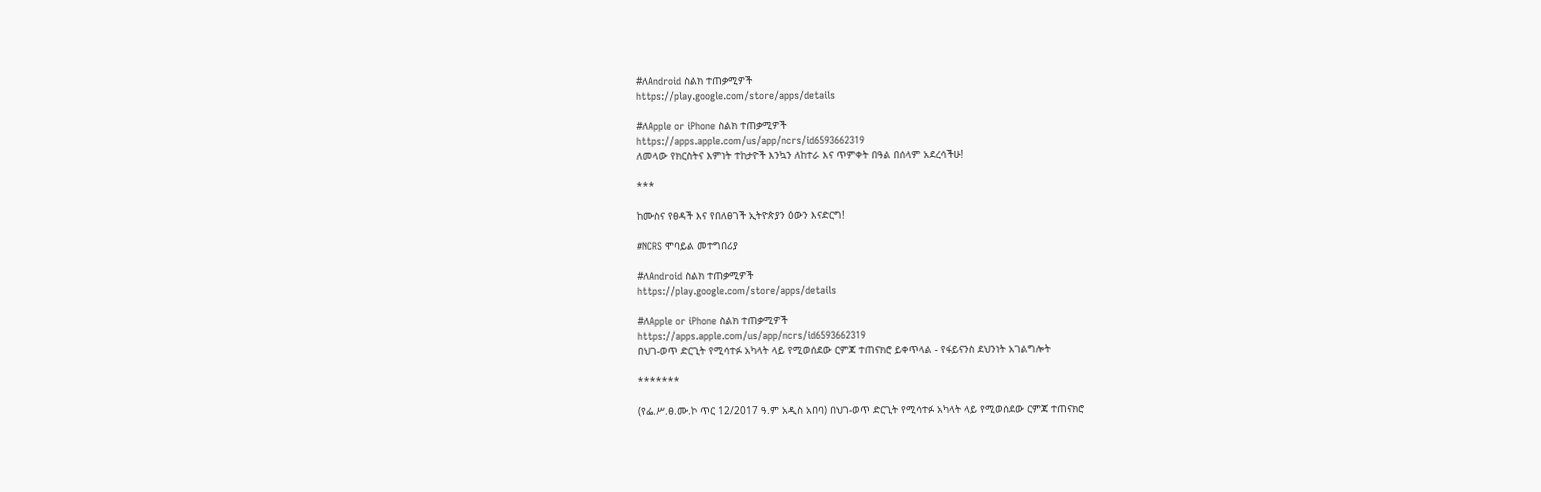#ለAndroid ስልክ ተጠቃሚዎች
https://play.google.com/store/apps/details

#ለApple or iPhone ስልክ ተጠቃሚዎች
https://apps.apple.com/us/app/ncrs/id6593662319
ለመላው የክርስትና እምነት ተከታዮች እንኳን ለከተራ እና ጥምቀት በዓል በሰላም አደረሳችሁ!

***

ከሙስና የፀዳች እና የበለፀገች ኢትዮጵያን ዕውን እናድርግ!

#NCRS ሞባይል መተግበሪያ

#ለAndroid ስልክ ተጠቃሚዎች
https://play.google.com/store/apps/details

#ለApple or iPhone ስልክ ተጠቃሚዎች
https://apps.apple.com/us/app/ncrs/id6593662319
በህገ-ወጥ ድርጊት የሚሳተፉ አካላት ላይ የሚወሰደው ርምጃ ተጠናክሮ ይቀጥላል - የፋይናንስ ደህንነት አገልግሎት

*******

(የፌ.ሥ.ፀ.ሙ.ኮ ጥር 12/2017 ዓ.ም አዲስ አበባ) በህገ-ወጥ ድርጊት የሚሳተፉ አካላት ላይ የሚወሰደው ርምጃ ተጠናክሮ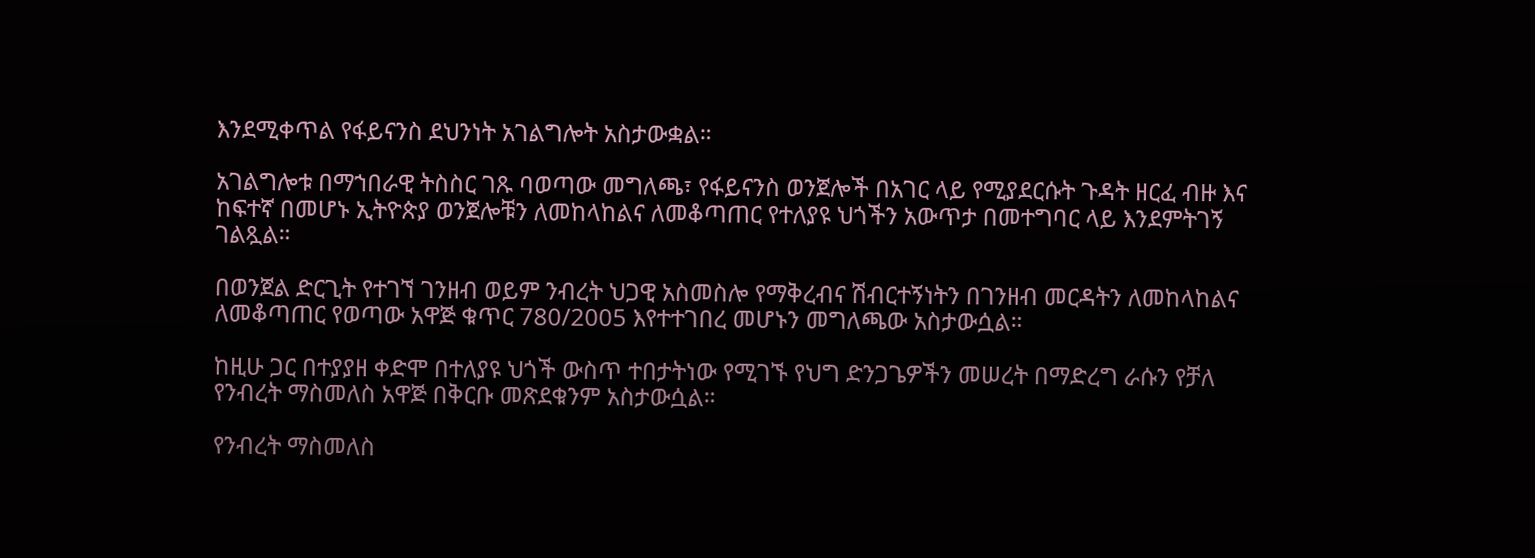እንደሚቀጥል የፋይናንስ ደህንነት አገልግሎት አስታውቋል።

አገልግሎቱ በማኀበራዊ ትስስር ገጹ ባወጣው መግለጫ፣ የፋይናንስ ወንጀሎች በአገር ላይ የሚያደርሱት ጉዳት ዘርፈ ብዙ እና ከፍተኛ በመሆኑ ኢትዮጵያ ወንጀሎቹን ለመከላከልና ለመቆጣጠር የተለያዩ ህጎችን አውጥታ በመተግባር ላይ እንደምትገኝ ገልጿል።

በወንጀል ድርጊት የተገኘ ገንዘብ ወይም ንብረት ህጋዊ አስመስሎ የማቅረብና ሽብርተኝነትን በገንዘብ መርዳትን ለመከላከልና ለመቆጣጠር የወጣው አዋጅ ቁጥር 780/2005 እየተተገበረ መሆኑን መግለጫው አስታውሷል።

ከዚሁ ጋር በተያያዘ ቀድሞ በተለያዩ ህጎች ውስጥ ተበታትነው የሚገኙ የህግ ድንጋጌዎችን መሠረት በማድረግ ራሱን የቻለ የንብረት ማስመለስ አዋጅ በቅርቡ መጽደቁንም አስታውሷል።

የንብረት ማስመለስ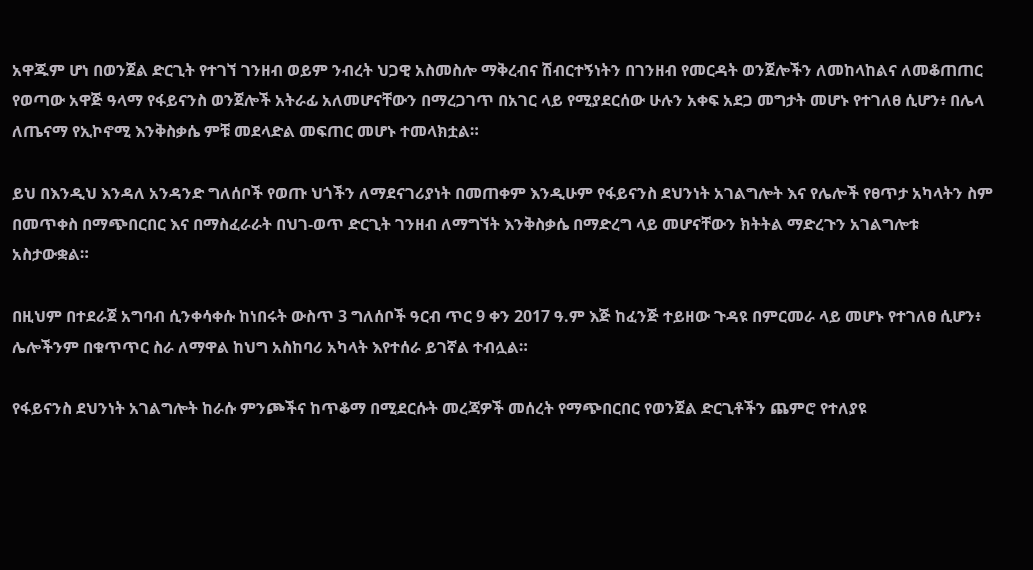አዋጁም ሆነ በወንጀል ድርጊት የተገኘ ገንዘብ ወይም ንብረት ህጋዊ አስመስሎ ማቅረብና ሽብርተኝነትን በገንዘብ የመርዳት ወንጀሎችን ለመከላከልና ለመቆጠጠር የወጣው አዋጅ ዓላማ የፋይናንስ ወንጀሎች አትራፊ አለመሆናቸውን በማረጋገጥ በአገር ላይ የሚያደርሰው ሁሉን አቀፍ አደጋ መግታት መሆኑ የተገለፀ ሲሆን፥ በሌላ ለጤናማ የኢኮኖሚ እንቅስቃሴ ምቹ መደላድል መፍጠር መሆኑ ተመላክቷል።

ይህ በእንዲህ እንዳለ አንዳንድ ግለሰቦች የወጡ ህጎችን ለማደናገሪያነት በመጠቀም እንዲሁም የፋይናንስ ደህንነት አገልግሎት እና የሌሎች የፀጥታ አካላትን ስም በመጥቀስ በማጭበርበር እና በማስፈራራት በህገ-ወጥ ድርጊት ገንዘብ ለማግኘት እንቅስቃሴ በማድረግ ላይ መሆናቸውን ክትትል ማድረጉን አገልግሎቱ አስታውቋል።

በዚህም በተደራጀ አግባብ ሲንቀሳቀሱ ከነበሩት ውስጥ 3 ግለሰቦች ዓርብ ጥር 9 ቀን 2017 ዓ.ም እጅ ከፈንጅ ተይዘው ጉዳዩ በምርመራ ላይ መሆኑ የተገለፀ ሲሆን፥ ሌሎችንም በቁጥጥር ስራ ለማዋል ከህግ አስከባሪ አካላት እየተሰራ ይገኛል ተብሏል።

የፋይናንስ ደህንነት አገልግሎት ከራሱ ምንጮችና ከጥቆማ በሚደርሱት መረጃዎች መሰረት የማጭበርበር የወንጀል ድርጊቶችን ጨምሮ የተለያዩ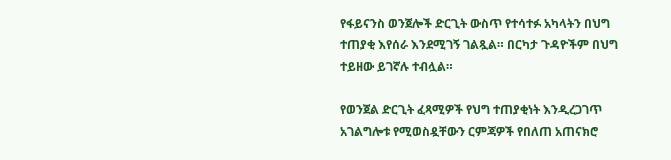የፋይናንስ ወንጀሎች ድርጊት ውስጥ የተሳተፉ አካላትን በህግ ተጠያቂ እየሰራ እንደሚገኝ ገልጿል። በርካታ ጉዳዮችም በህግ ተይዘው ይገኛሉ ተብሏል።

የወንጀል ድርጊት ፈጻሚዎች የህግ ተጠያቂነት እንዲረጋገጥ አገልግሎቱ የሚወስዷቸውን ርምጃዎች የበለጠ አጠናክሮ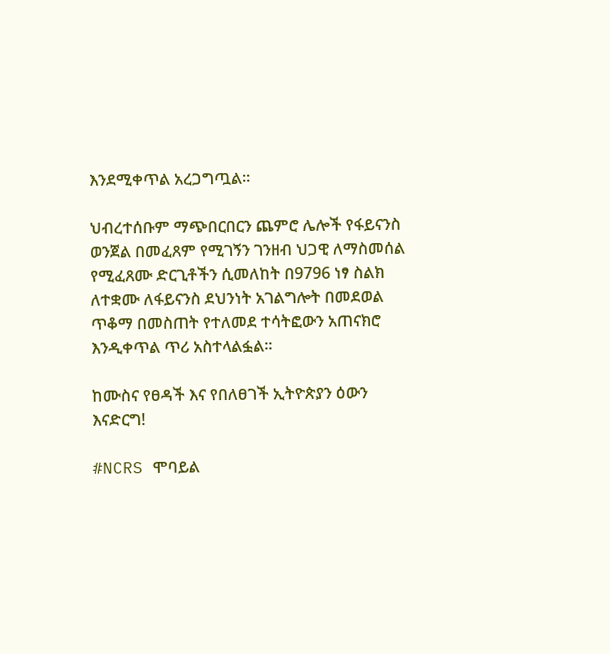እንደሚቀጥል አረጋግጧል።

ህብረተሰቡም ማጭበርበርን ጨምሮ ሌሎች የፋይናንስ ወንጀል በመፈጸም የሚገኝን ገንዘብ ህጋዊ ለማስመሰል የሚፈጸሙ ድርጊቶችን ሲመለከት በ9796 ነፃ ስልክ ለተቋሙ ለፋይናንስ ደህንነት አገልግሎት በመደወል ጥቆማ በመስጠት የተለመደ ተሳትፎውን አጠናክሮ እንዲቀጥል ጥሪ አስተላልፏል።

ከሙስና የፀዳች እና የበለፀገች ኢትዮጵያን ዕውን እናድርግ!

#NCRS ሞባይል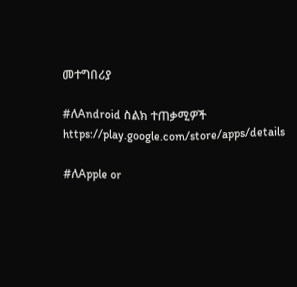መተግበሪያ

#ለAndroid ስልክ ተጠቃሚዎች
https://play.google.com/store/apps/details

#ለApple or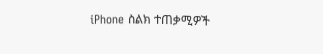iPhone ስልክ ተጠቃሚዎች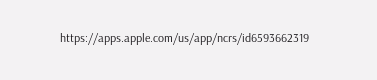https://apps.apple.com/us/app/ncrs/id6593662319